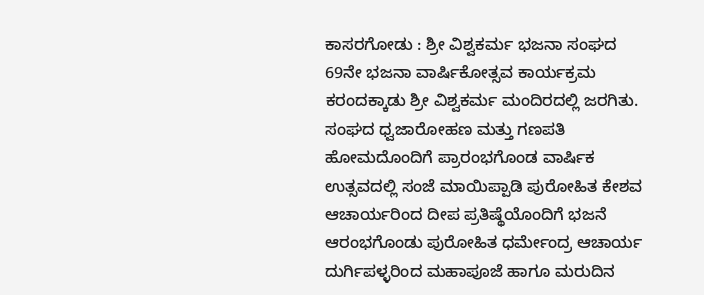ಕಾಸರಗೋಡು : ಶ್ರೀ ವಿಶ್ವಕರ್ಮ ಭಜನಾ ಸಂಘದ 69ನೇ ಭಜನಾ ವಾರ್ಷಿಕೋತ್ಸವ ಕಾರ್ಯಕ್ರಮ ಕರಂದಕ್ಕಾಡು ಶ್ರೀ ವಿಶ್ವಕರ್ಮ ಮಂದಿರದಲ್ಲಿ ಜರಗಿತು. ಸಂಘದ ಧ್ವಜಾರೋಹಣ ಮತ್ತು ಗಣಪತಿ ಹೋಮದೊಂದಿಗೆ ಪ್ರಾರಂಭಗೊಂಡ ವಾರ್ಷಿಕ ಉತ್ಸವದಲ್ಲಿ ಸಂಜೆ ಮಾಯಿಪ್ಪಾಡಿ ಪುರೋಹಿತ ಕೇಶವ ಆಚಾರ್ಯರಿಂದ ದೀಪ ಪ್ರತಿಷ್ಥೆಯೊಂದಿಗೆ ಭಜನೆ ಆರಂಭಗೊಂಡು ಪುರೋಹಿತ ಧರ್ಮೇಂದ್ರ ಆಚಾರ್ಯ ದುರ್ಗಿಪಳ್ಳರಿಂದ ಮಹಾಪೂಜೆ ಹಾಗೂ ಮರುದಿನ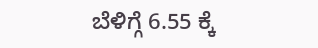ಬೆಳಿಗ್ಗೆ 6.55 ಕ್ಕೆ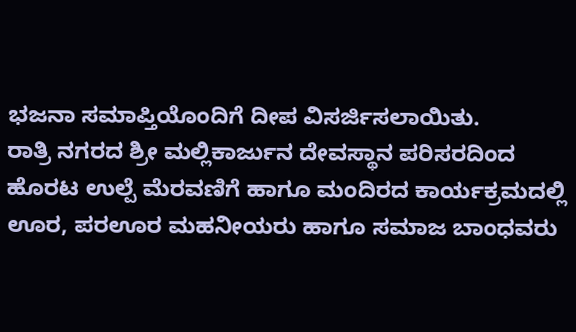ಭಜನಾ ಸಮಾಪ್ತಿಯೊಂದಿಗೆ ದೀಪ ವಿಸರ್ಜಿಸಲಾಯಿತು.
ರಾತ್ರಿ ನಗರದ ಶ್ರೀ ಮಲ್ಲಿಕಾರ್ಜುನ ದೇವಸ್ಥಾನ ಪರಿಸರದಿಂದ ಹೊರಟ ಉಲ್ಪೆ ಮೆರವಣಿಗೆ ಹಾಗೂ ಮಂದಿರದ ಕಾರ್ಯಕ್ರಮದಲ್ಲಿ ಊರ, ಪರಊರ ಮಹನೀಯರು ಹಾಗೂ ಸಮಾಜ ಬಾಂಧವರು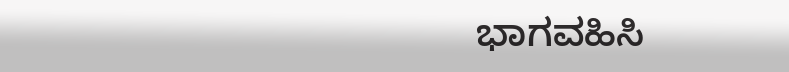ಭಾಗವಹಿಸಿ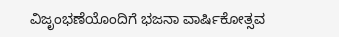ವಿಜೃಂಭಣೆಯೊಂದಿಗೆ ಭಜನಾ ವಾರ್ಷಿಕೋತ್ಸವ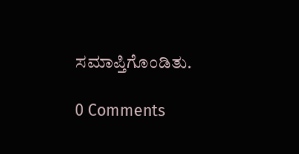ಸಮಾಪ್ತಿಗೊಂಡಿತು.

0 Comments